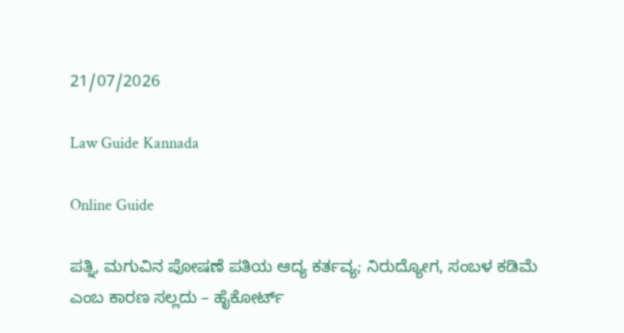21/07/2026

Law Guide Kannada

Online Guide

ಪತ್ನಿ, ಮಗುವಿನ ಪೋಷಣೆ ಪತಿಯ ಆದ್ಯ ಕರ್ತವ್ಯ; ನಿರುದ್ಯೋಗ, ಸಂಬಳ ಕಡಿಮೆ ಎಂಬ ಕಾರಣ ಸಲ್ಲದು – ಹೈಕೋರ್ಟ್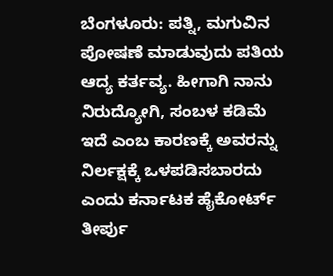ಬೆಂಗಳೂರು: ಪತ್ನಿ, ಮಗುವಿನ ಪೋಷಣೆ ಮಾಡುವುದು ಪತಿಯ ಆದ್ಯ ಕರ್ತವ್ಯ. ಹೀಗಾಗಿ ನಾನು ನಿರುದ್ಯೋಗಿ, ಸಂಬಳ ಕಡಿಮೆ ಇದೆ ಎಂಬ ಕಾರಣಕ್ಕೆ ಅವರನ್ನು ನಿರ್ಲಕ್ಷಕ್ಕೆ ಒಳಪಡಿಸಬಾರದು ಎಂದು ಕರ್ನಾಟಕ ಹೈಕೋರ್ಟ್ ತೀರ್ಪು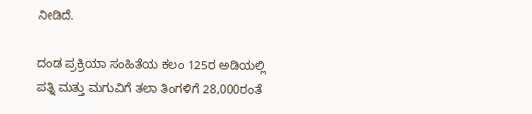ನೀಡಿದೆ.

ದಂಡ ಪ್ರಕ್ರಿಯಾ ಸಂಹಿತೆಯ ಕಲಂ 125ರ ಅಡಿಯಲ್ಲಿ ಪತ್ನಿ ಮತ್ತು ಮಗುವಿಗೆ ತಲಾ ತಿಂಗಳಿಗೆ 28,000ರಂತೆ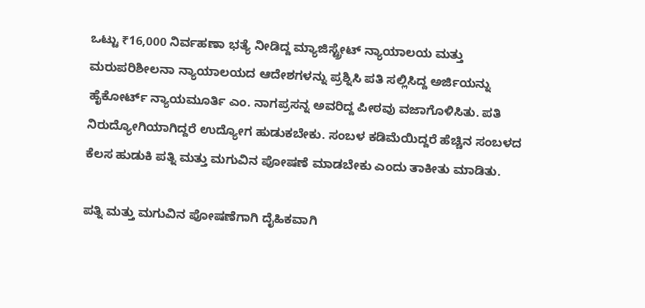ಒಟ್ಟು ₹16,000 ನಿರ್ವಹಣಾ ಭತ್ಯೆ ನೀಡಿದ್ದ ಮ್ಯಾಜಿಸ್ಟ್ರೇಟ್ ನ್ಯಾಯಾಲಯ ಮತ್ತು ಮರುಪರಿಶೀಲನಾ ನ್ಯಾಯಾಲಯದ ಆದೇಶಗಳನ್ನು ಪ್ರಶ್ನಿಸಿ ಪತಿ ಸಲ್ಲಿಸಿದ್ದ ಅರ್ಜಿಯನ್ನು ಹೈಕೋರ್ಟ್ ನ್ಯಾಯಮೂರ್ತಿ ಎಂ. ನಾಗಪ್ರಸನ್ನ ಅವರಿದ್ದ ಪೀಠವು ವಜಾಗೊಳಿಸಿತು. ಪತಿ ನಿರುದ್ಯೋಗಿಯಾಗಿದ್ದರೆ ಉದ್ಯೋಗ ಹುಡುಕಬೇಕು. ಸಂಬಳ ಕಡಿಮೆಯಿದ್ದರೆ ಹೆಚ್ಚಿನ ಸಂಬಳದ ಕೆಲಸ ಹುಡುಕಿ ಪತ್ನಿ ಮತ್ತು ಮಗುವಿನ ಪೋಷಣೆ ಮಾಡಬೇಕು ಎಂದು ತಾಕೀತು ಮಾಡಿತು.

ಪತ್ನಿ ಮತ್ತು ಮಗುವಿನ ಪೋಷಣೆಗಾಗಿ ದೈಹಿಕವಾಗಿ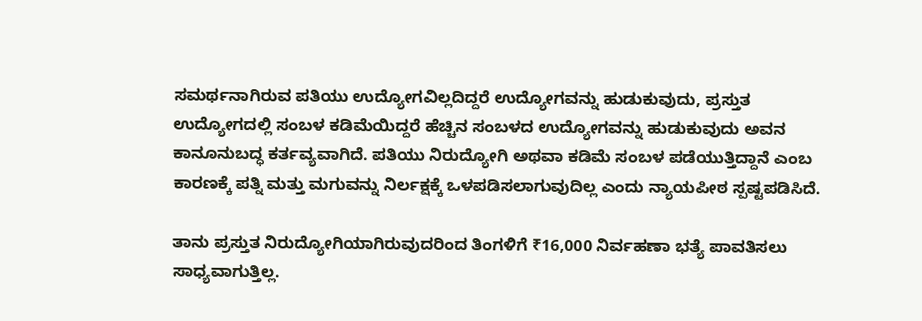ಸಮರ್ಥನಾಗಿರುವ ಪತಿಯು ಉದ್ಯೋಗವಿಲ್ಲದಿದ್ದರೆ ಉದ್ಯೋಗವನ್ನು ಹುಡುಕುವುದು, ಪ್ರಸ್ತುತ ಉದ್ಯೋಗದಲ್ಲಿ ಸಂಬಳ ಕಡಿಮೆಯಿದ್ದರೆ ಹೆಚ್ಚಿನ ಸಂಬಳದ ಉದ್ಯೋಗವನ್ನು ಹುಡುಕುವುದು ಅವನ ಕಾನೂನುಬದ್ಧ ಕರ್ತವ್ಯವಾಗಿದೆ. ಪತಿಯು ನಿರುದ್ಯೋಗಿ ಅಥವಾ ಕಡಿಮೆ ಸಂಬಳ ಪಡೆಯುತ್ತಿದ್ದಾನೆ ಎಂಬ ಕಾರಣಕ್ಕೆ ಪತ್ನಿ ಮತ್ತು ಮಗುವನ್ನು ನಿರ್ಲಕ್ಷಕ್ಕೆ ಒಳಪಡಿಸಲಾಗುವುದಿಲ್ಲ ಎಂದು ನ್ಯಾಯಪೀಠ ಸ್ಪಷ್ಟಪಡಿಸಿದೆ.

ತಾನು ಪ್ರಸ್ತುತ ನಿರುದ್ಯೋಗಿಯಾಗಿರುವುದರಿಂದ ತಿಂಗಳಿಗೆ ₹16,000 ನಿರ್ವಹಣಾ ಭತ್ಯೆ ಪಾವತಿಸಲು ಸಾಧ್ಯವಾಗುತ್ತಿಲ್ಲ.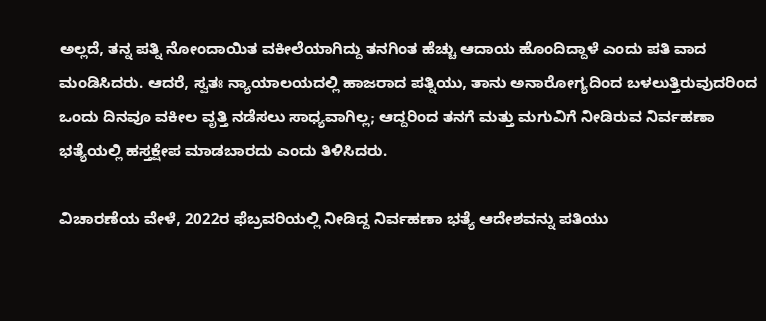ಅಲ್ಲದೆ, ತನ್ನ ಪತ್ನಿ ನೋಂದಾಯಿತ ವಕೀಲೆಯಾಗಿದ್ದು ತನಗಿಂತ ಹೆಚ್ಚು ಆದಾಯ ಹೊಂದಿದ್ದಾಳೆ ಎಂದು ಪತಿ ವಾದ ಮಂಡಿಸಿದರು. ಆದರೆ, ಸ್ವತಃ ನ್ಯಾಯಾಲಯದಲ್ಲಿ ಹಾಜರಾದ ಪತ್ನಿಯು, ತಾನು ಅನಾರೋಗ್ಯದಿಂದ ಬಳಲುತ್ತಿರುವುದರಿಂದ ಒಂದು ದಿನವೂ ವಕೀಲ ವೃತ್ತಿ ನಡೆಸಲು ಸಾಧ್ಯವಾಗಿಲ್ಲ; ಆದ್ದರಿಂದ ತನಗೆ ಮತ್ತು ಮಗುವಿಗೆ ನೀಡಿರುವ ನಿರ್ವಹಣಾ ಭತ್ಯೆಯಲ್ಲಿ ಹಸ್ತಕ್ಷೇಪ ಮಾಡಬಾರದು ಎಂದು ತಿಳಿಸಿದರು.

ವಿಚಾರಣೆಯ ವೇಳೆ, 2022ರ ಫೆಬ್ರವರಿಯಲ್ಲಿ ನೀಡಿದ್ದ ನಿರ್ವಹಣಾ ಭತ್ಯೆ ಆದೇಶವನ್ನು ಪತಿಯು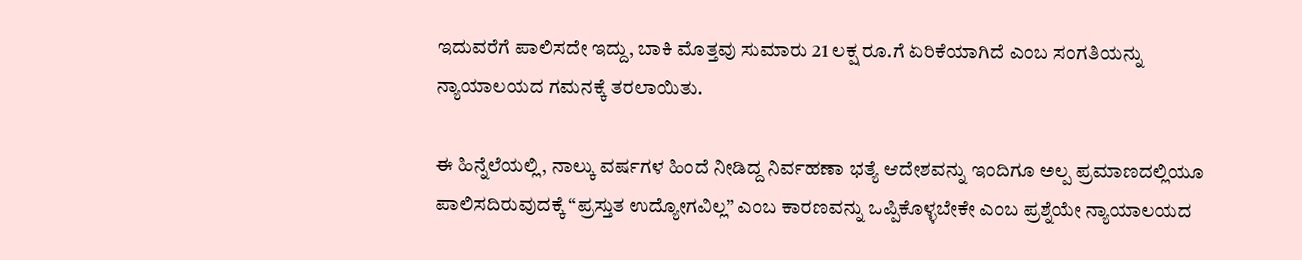ಇದುವರೆಗೆ ಪಾಲಿಸದೇ ಇದ್ದು, ಬಾಕಿ ಮೊತ್ತವು ಸುಮಾರು 21 ಲಕ್ಷ ರೂ.ಗೆ ಏರಿಕೆಯಾಗಿದೆ ಎಂಬ ಸಂಗತಿಯನ್ನು ನ್ಯಾಯಾಲಯದ ಗಮನಕ್ಕೆ ತರಲಾಯಿತು.

ಈ ಹಿನ್ನೆಲೆಯಲ್ಲಿ, ನಾಲ್ಕು ವರ್ಷಗಳ ಹಿಂದೆ ನೀಡಿದ್ದ ನಿರ್ವಹಣಾ ಭತ್ಯೆ ಆದೇಶವನ್ನು ಇಂದಿಗೂ ಅಲ್ಪ ಪ್ರಮಾಣದಲ್ಲಿಯೂ ಪಾಲಿಸದಿರುವುದಕ್ಕೆ “ಪ್ರಸ್ತುತ ಉದ್ಯೋಗವಿಲ್ಲ” ಎಂಬ ಕಾರಣವನ್ನು ಒಪ್ಪಿಕೊಳ್ಳಬೇಕೇ ಎಂಬ ಪ್ರಶ್ನೆಯೇ ನ್ಯಾಯಾಲಯದ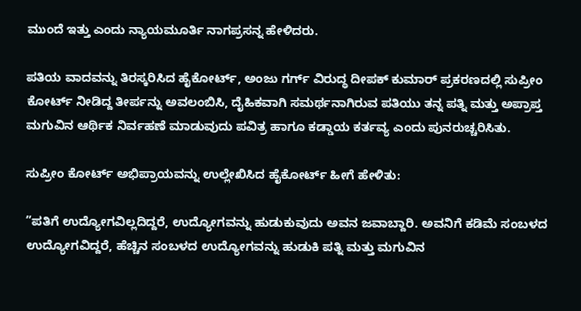ಮುಂದೆ ಇತ್ತು ಎಂದು ನ್ಯಾಯಮೂರ್ತಿ ನಾಗಪ್ರಸನ್ನ ಹೇಳಿದರು.

ಪತಿಯ ವಾದವನ್ನು ತಿರಸ್ಕರಿಸಿದ ಹೈಕೋರ್ಟ್, ಅಂಜು ಗರ್ಗ್ ವಿರುದ್ಧ ದೀಪಕ್ ಕುಮಾರ್ ಪ್ರಕರಣದಲ್ಲಿ ಸುಪ್ರೀಂ ಕೋರ್ಟ್ ನೀಡಿದ್ದ ತೀರ್ಪನ್ನು ಅವಲಂಬಿಸಿ, ದೈಹಿಕವಾಗಿ ಸಮರ್ಥನಾಗಿರುವ ಪತಿಯು ತನ್ನ ಪತ್ನಿ ಮತ್ತು ಅಪ್ರಾಪ್ತ ಮಗುವಿನ ಆರ್ಥಿಕ ನಿರ್ವಹಣೆ ಮಾಡುವುದು ಪವಿತ್ರ ಹಾಗೂ ಕಡ್ಡಾಯ ಕರ್ತವ್ಯ ಎಂದು ಪುನರುಚ್ಚರಿಸಿತು.

ಸುಪ್ರೀಂ ಕೋರ್ಟ್ ಅಭಿಪ್ರಾಯವನ್ನು ಉಲ್ಲೇಖಿಸಿದ ಹೈಕೋರ್ಟ್ ಹೀಗೆ ಹೇಳಿತು:

”ಪತಿಗೆ ಉದ್ಯೋಗವಿಲ್ಲದಿದ್ದರೆ, ಉದ್ಯೋಗವನ್ನು ಹುಡುಕುವುದು ಅವನ ಜವಾಬ್ದಾರಿ. ಅವನಿಗೆ ಕಡಿಮೆ ಸಂಬಳದ ಉದ್ಯೋಗವಿದ್ದರೆ, ಹೆಚ್ಚಿನ ಸಂಬಳದ ಉದ್ಯೋಗವನ್ನು ಹುಡುಕಿ ಪತ್ನಿ ಮತ್ತು ಮಗುವಿನ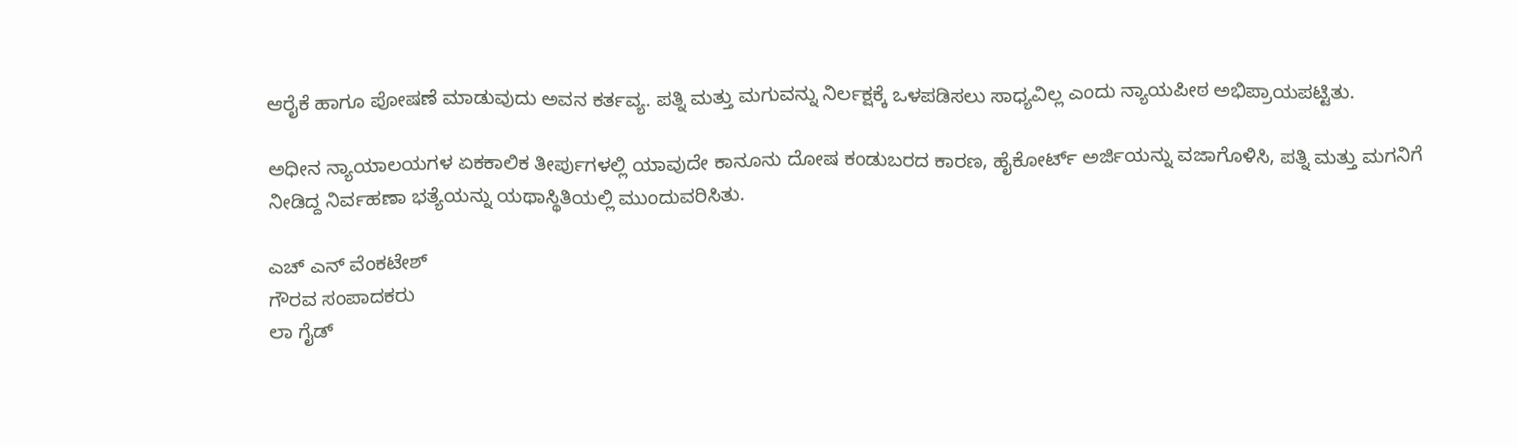ಆರೈಕೆ ಹಾಗೂ ಪೋಷಣೆ ಮಾಡುವುದು ಅವನ ಕರ್ತವ್ಯ. ಪತ್ನಿ ಮತ್ತು ಮಗುವನ್ನು ನಿರ್ಲಕ್ಷಕ್ಕೆ ಒಳಪಡಿಸಲು ಸಾಧ್ಯವಿಲ್ಲ ಎಂದು ನ್ಯಾಯಪೀಠ ಅಭಿಪ್ರಾಯಪಟ್ಟಿತು.

ಅಧೀನ ನ್ಯಾಯಾಲಯಗಳ ಏಕಕಾಲಿಕ ತೀರ್ಪುಗಳಲ್ಲಿ ಯಾವುದೇ ಕಾನೂನು ದೋಷ ಕಂಡುಬರದ ಕಾರಣ, ಹೈಕೋರ್ಟ್ ಅರ್ಜಿಯನ್ನು ವಜಾಗೊಳಿಸಿ, ಪತ್ನಿ ಮತ್ತು ಮಗನಿಗೆ ನೀಡಿದ್ದ ನಿರ್ವಹಣಾ ಭತ್ಯೆಯನ್ನು ಯಥಾಸ್ಥಿತಿಯಲ್ಲಿ ಮುಂದುವರಿಸಿತು.

ಎಚ್ ಎನ್ ವೆಂಕಟೇಶ್
ಗೌರವ ಸಂಪಾದಕರು
ಲಾ ಗೈಡ್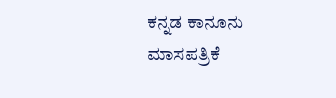ಕನ್ನಡ ಕಾನೂನು ಮಾಸಪತ್ರಿಕೆ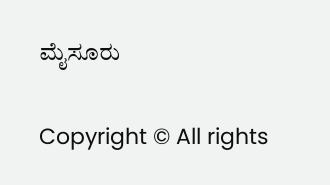ಮೈಸೂರು

Copyright © All rights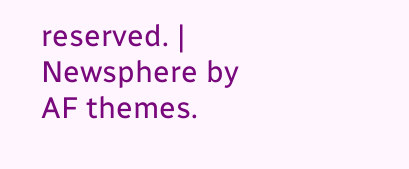reserved. | Newsphere by AF themes.